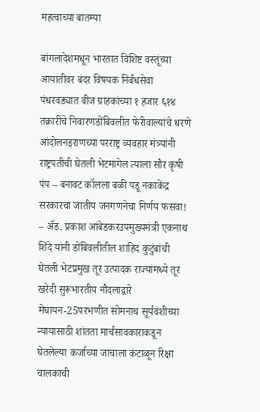महत्वाच्या बातम्या

बांगलादेशमधून भारतात विशिष्ट वस्तूंच्या आयातीवर बंदर विषयक निर्बंधसेवा पंधरवड्यात वीज ग्राहकांच्या १ हजार ६१४ तक्रारींचे निवारणडोंबिवलीत फेरीवाल्यांचे धरणे आंदोलनइराणच्या परराष्ट्र व्यवहार मंत्र्यांनी राष्ट्रपतींची घेतली भेटमागेल त्याला सौर कृषी पंप – बनावट कॉलला बळी पडू नकाकेंद्र सरकारचा जातीय जनगणनेचा निर्णय फसवा! – ॲड. प्रकाश आंबेडकरउपमुख्यमंत्री एकनाथ शिंदे यांनी डोंबिवलीतील शाहिद कुटुंबांची घेतली भेटप्रमुख तूर उत्पादक राज्यांमध्ये तूर खरेदी सुरूभारतीय नौदलाद्वारे मेघायन-25परभणीत सोमनाथ सूर्यवंशीच्या न्यायासाठी शांतता मार्चसावकाराकडून घेतलेल्या कर्जाच्या जाचाला कंटाळून रिक्षा चालकाची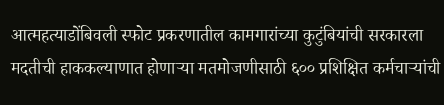आत्महत्याडोंबिवली स्फोट प्रकरणातील कामगारांच्या कुटुंबियांची सरकारला मदतीची हाककल्याणात होणाऱ्या मतमोजणीसाठी ६०० प्रशिक्षित कर्मचाऱ्यांची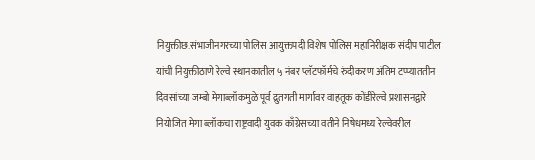नियुक्तीछ.संभाजीनगरच्या पोलिस आयुक्तपदी विशेष पोलिस महानिरीक्षक संदीप पाटील यांची नियुक्तीठाणे रेल्वे स्थानकातील ५ नंबर प्लॅटफॉर्मचे रुंदीकरण अंतिम टप्प्याततीन दिवसांच्या जम्बो मेगाब्लॉकमुळे पूर्व द्रुतगती मार्गावर वाहतूक कोंडीरेल्वे प्रशासनद्वारे नियोजित मेगा ब्लॉकचा राष्ट्रवादी युवक काँग्रेसच्या वतीने निषेधमध्य रेल्वेवरील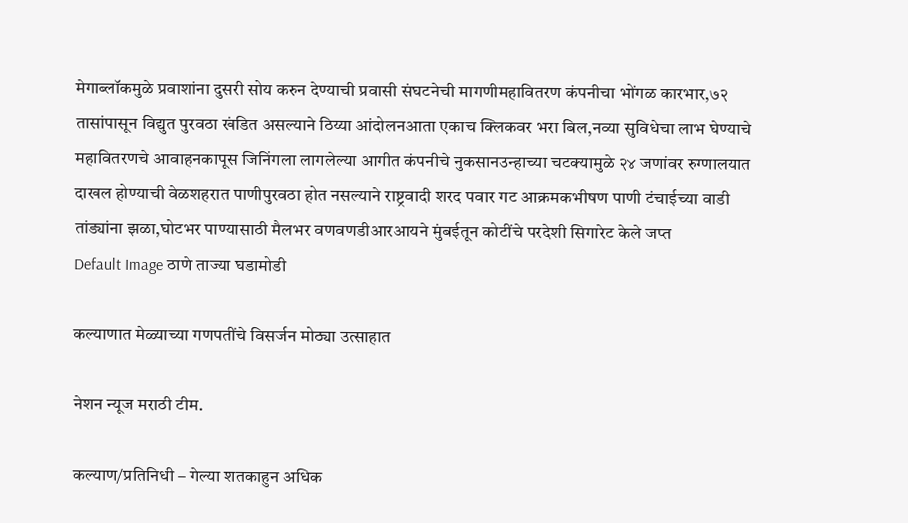मेगाब्लॉकमुळे प्रवाशांना दुसरी सोय करुन देण्याची प्रवासी संघटनेची मागणीमहावितरण कंपनीचा भोंगळ कारभार,७२ तासांपासून विद्युत पुरवठा खंडित असल्याने ठिय्या आंदोलनआता एकाच क्लिकवर भरा बिल,नव्या सुविधेचा लाभ घेण्याचे महावितरणचे आवाहनकापूस जिनिंगला लागलेल्या आगीत कंपनीचे नुकसानउन्हाच्या चटक्यामुळे २४ जणांवर रुग्णालयात दाखल होण्याची वेळशहरात पाणीपुरवठा होत नसल्याने राष्ट्रवादी शरद पवार गट आक्रमकभीषण पाणी टंचाईच्या वाडी तांड्यांना झळा,घोटभर पाण्यासाठी मैलभर वणवणडीआरआयने मुंबईतून कोटींचे परदेशी सिगारेट केले जप्त
Default Image ठाणे ताज्या घडामोडी

कल्याणात मेळ्याच्या गणपतींचे विसर्जन मोठ्या उत्साहात

नेशन न्यूज मराठी टीम.

कल्याण/प्रतिनिधी – गेल्या शतकाहुन अधिक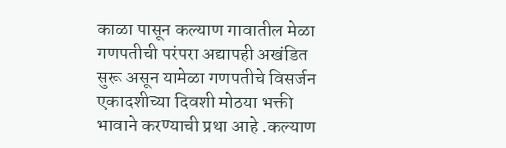काळा पासून कल्याण गावातील मेळा गणपतीची परंपरा अद्यापही अखंडित सुरू असून यामेळा गणपतीचे विसर्जन एकादशीच्या दिवशी मोठया भक्ती भावाने करण्याची प्रथा आहे .कल्याण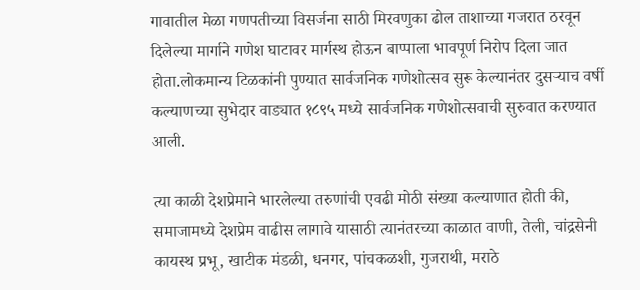गावातील मेळा गणपतीच्या विसर्जना साठी मिरवणुका ढोल ताशाच्या गजरात ठरवून दिलेल्या मार्गाने गणेश घाटावर मार्गस्थ होऊन बाप्पाला भावपूर्ण निरोप दिला जात होता.लोकमान्य टिळकांनी पुण्यात सार्वजनिक गणेशोत्सव सुरू केल्यानंतर दुसऱ्याच वर्षी कल्याणच्या सुभेदार वाड्यात १८९५ मध्ये सार्वजनिक गणेशोत्सवाची सुरुवात करण्यात आली.

त्या काळी देशप्रेमाने भारलेल्या तरुणांची एवढी मोठी संख्या कल्याणात होती की, समाजामध्ये देशप्रेम वाढीस लागावे यासाठी त्यानंतरच्या काळात वाणी, तेली, चांद्रसेनी कायस्थ प्रभू, खाटीक मंडळी, धनगर, पांचकळशी, गुजराथी, मराठे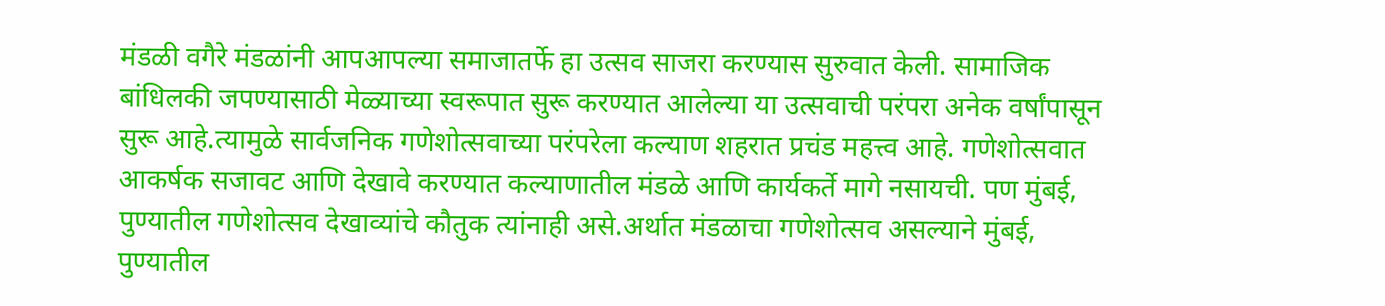मंडळी वगैरे मंडळांनी आपआपल्या समाजातर्फे हा उत्सव साजरा करण्यास सुरुवात केली. सामाजिक बांधिलकी जपण्यासाठी मेळ्याच्या स्वरूपात सुरू करण्यात आलेल्या या उत्सवाची परंपरा अनेक वर्षांपासून सुरू आहे.त्यामुळे सार्वजनिक गणेशोत्सवाच्या परंपरेला कल्याण शहरात प्रचंड महत्त्व आहे. गणेशोत्सवात आकर्षक सजावट आणि देखावे करण्यात कल्याणातील मंडळे आणि कार्यकर्ते मागे नसायची. पण मुंबई, पुण्यातील गणेशोत्सव देखाव्यांचे कौतुक त्यांनाही असे.अर्थात मंडळाचा गणेशोत्सव असल्याने मुंबई, पुण्यातील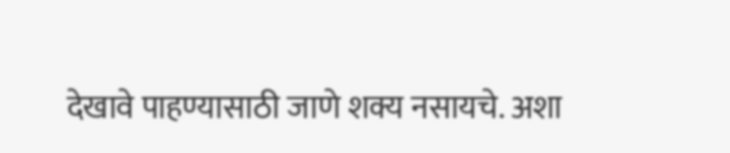देखावे पाहण्यासाठी जाणे शक्य नसायचे. अशा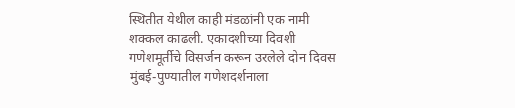स्थितीत येथील काही मंडळांनी एक नामी शक्कल काढली. एकादशीच्या दिवशी गणेशमूर्तीचे विसर्जन करून उरलेले दोन दिवस मुंबई-पुण्यातील गणेशदर्शनाला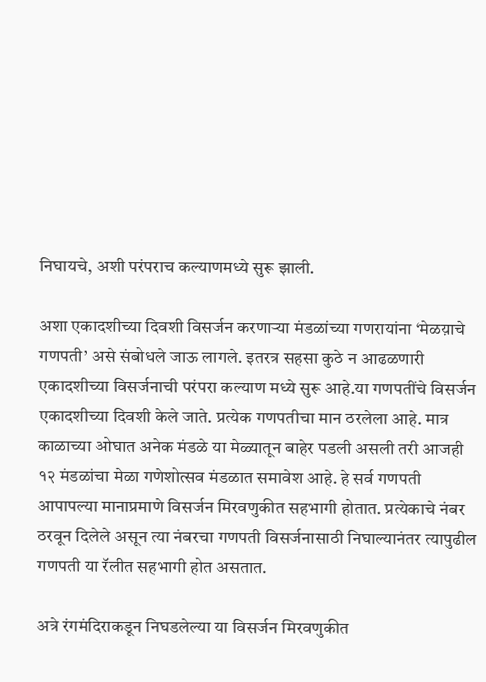निघायचे, अशी परंपराच कल्याणमध्ये सुरू झाली.

अशा एकादशीच्या दिवशी विसर्जन करणाऱ्या मंडळांच्या गणरायांना ‘मेळय़ाचे गणपती’ असे संबोधले जाऊ लागले. इतरत्र सहसा कुठे न आढळणारी एकादशीच्या विसर्जनाची परंपरा कल्याण मध्ये सुरू आहे.या गणपतींचे विसर्जन एकादशीच्या दिवशी केले जाते. प्रत्येक गणपतीचा मान ठरलेला आहे. मात्र काळाच्या ओघात अनेक मंडळे या मेळ्यातून बाहेर पडली असली तरी आजही १२ मंडळांचा मेळा गणेशोत्सव मंडळात समावेश आहे. हे सर्व गणपती आपापल्या मानाप्रमाणे विसर्जन मिरवणुकीत सहभागी होतात. प्रत्येकाचे नंबर ठरवून दिलेले असून त्या नंबरचा गणपती विसर्जनासाठी निघाल्यानंतर त्यापुढील गणपती या रॅलीत सहभागी होत असतात.

अत्रे रंगमंदिराकडून निघडलेल्या या विसर्जन मिरवणुकीत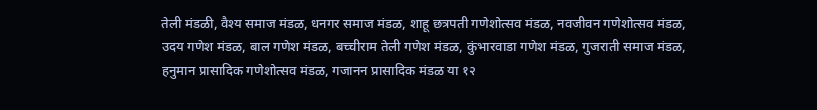तेली मंडळी, वैश्य समाज मंडळ, धनगर समाज मंडळ, शाहू छत्रपती गणेशोत्सव मंडळ, नवजीवन गणेशोत्सव मंडळ, उदय गणेश मंडळ, बाल गणेश मंडळ, बच्चीराम तेली गणेश मंडळ, कुंभारवाडा गणेश मंडळ, गुजराती समाज मंडळ, हनुमान प्रासादिक गणेशोत्सव मंडळ, गजानन प्रासादिक मंडळ या १२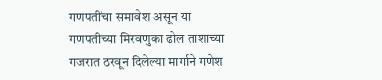गणपतींचा समावेश असून या गणपतीच्या मिरवणुका ढोल ताशाच्या गजरात ठरवून दिलेल्या मार्गाने गणेश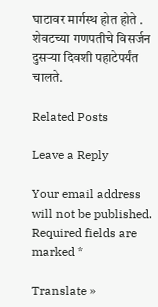घाटावर मार्गस्थ होत होते . शेवटच्या गणपतीचे विसर्जन दुसऱ्या दिवशी पहाटेपर्यंत चालते.

Related Posts

Leave a Reply

Your email address will not be published. Required fields are marked *

Translate »